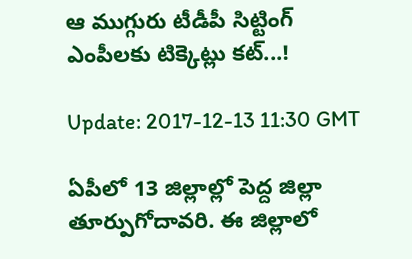ఆ ముగ్గురు టీడీపీ సిట్టింగ్ ఎంపీల‌కు టిక్కెట్లు క‌ట్‌...!

Update: 2017-12-13 11:30 GMT

ఏపీలో 13 జిల్లాల్లో పెద్ద జిల్లా తూర్పుగోదావ‌రి. ఈ జిల్లాలో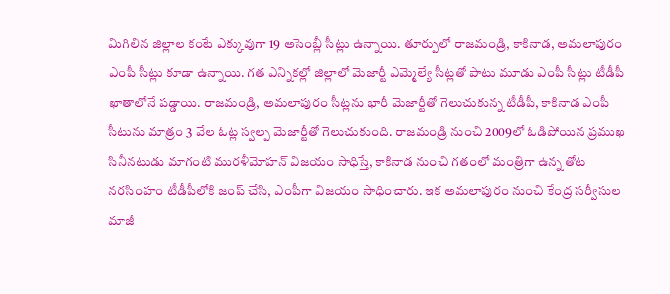మిగిలిన జిల్లాల కంటే ఎక్కువుగా 19 అసెంబ్లీ సీట్లు ఉన్నాయి. తూర్పులో రాజ‌మండ్రి, కాకినాడ‌, అమ‌లాపురం ఎంపీ సీట్లు కూడా ఉన్నాయి. గ‌త ఎన్నిక‌ల్లో జిల్లాలో మెజార్టీ ఎమ్మెల్యే సీట్లతో పాటు మూడు ఎంపీ సీట్లు టీడీపీ ఖాతాలోనే ప‌డ్డాయి. రాజ‌మండ్రి, అమ‌లాపురం సీట్లను భారీ మెజార్టీతో గెలుచుకున్న టీడీపీ, కాకినాడ ఎంపీ సీటును మాత్రం 3 వేల ఓట్ల స్వల్ప మెజార్టీతో గెలుచుకుంది. రాజ‌మండ్రి నుంచి 2009లో ఓడిపోయిన ప్రముఖ సినీన‌టుడు మాగంటి ముర‌ళీమోహ‌న్ విజ‌యం సాధిస్తే, కాకినాడ నుంచి గ‌తంలో మంత్రిగా ఉన్న తోట న‌ర‌సింహం టీడీపీలోకి జంప్ చేసి, ఎంపీగా విజ‌యం సాధించారు. ఇక అమ‌లాపురం నుంచి కేంద్ర స‌ర్వీసుల మాజీ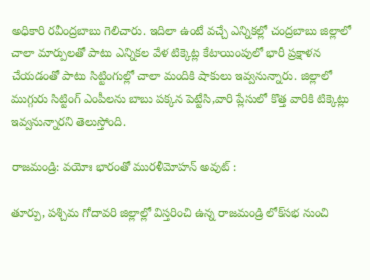అధికారి ర‌వీంద్రబాబు గెలిచారు. ఇదిలా ఉంటే వ‌చ్చే ఎన్నిక‌ల్లో చంద్రబాబు జిల్లాలో చాలా మార్పుల‌తో పాటు ఎన్నిక‌ల వేళ టిక్కెట్ల కేటాయింపులో భారీ ప్రక్షాళ‌న చేయ‌డంతో పాటు సిట్టింగుల్లో చాలా మందికి షాకులు ఇవ్వనున్నారు. జిల్లాలో ముగ్గురు సిట్టింగ్ ఎంపీల‌ను బాబు ప‌క్కన పెట్టేసి,వారి ప్లేసులో కొత్త వారికి టిక్కెట్లు ఇవ్వనున్నార‌ని తెలుస్తోంది.

రాజ‌మండ్రి: వ‌యోః భారంతో ముర‌ళీమోహ‌న్ అవుట్ :

తూర్పు, ప‌శ్చిమ గోదావ‌రి జిల్లాల్లో విస్తరించి ఉన్న రాజ‌మండ్రి లోక్‌స‌భ నుంచి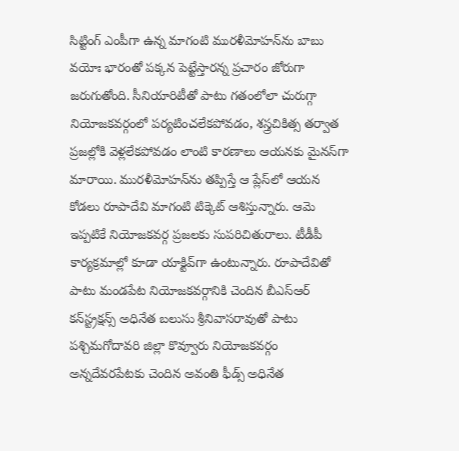సిట్టింగ్ ఎంపీగా ఉన్న మాగంటి ముర‌ళీమోహ‌న్‌ను బాబు వ‌యోః భారంతో ప‌క్కన పెట్టేస్తార‌న్న ప్రచారం జోరుగా జ‌రుగుతోంది. సీనియారిటీతో పాటు గ‌తంలోలా చురుగ్గా నియోజ‌క‌వ‌ర్గంలో ప‌ర్యటించ‌లేక‌పోవ‌డం, శ‌స్త్రచికిత్స త‌ర్వాత ప్రజ‌ల్లోకి వెళ్లలేక‌పోవ‌డం లాంటి కార‌ణాలు ఆయ‌న‌కు మైన‌స్‌గా మారాయి. ముర‌ళీమోహ‌న్‌ను త‌ప్పిస్తే ఆ ప్లేస్‌లో ఆయ‌న కోడ‌లు రూపాదేవి మాగంటి టిక్కెట్ ఆశిస్తున్నారు. ఆమె ఇప్పటికే నియోజ‌క‌వ‌ర్గ ప్రజ‌ల‌కు సుప‌రిచితురాలు. టీడీపీ కార్యక్రమాల్లో కూడా యాక్టివ్‌గా ఉంటున్నారు. రూపాదేవితో పాటు మండ‌పేట నియోజ‌క‌వ‌ర్గానికి చెందిన బీఎస్ఆర్ క‌న్‌స్ట్రక్షన్స్ అధినేత బ‌లుసు శ్రీనివాస‌రావుతో పాటు ప‌శ్చిమ‌గోదావ‌రి జిల్లా కొవ్వూరు నియోజ‌క‌వ‌ర్గం అన్నదేవ‌ర‌పేట‌కు చెందిన అవంతి ఫీడ్స్ అధినేత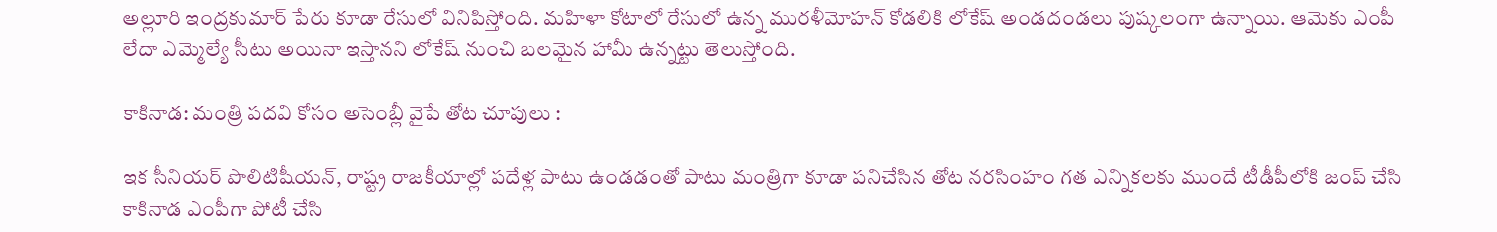అల్లూరి ఇంద్రకుమార్ పేరు కూడా రేసులో వినిపిస్తోంది. మ‌హిళా కోటాలో రేసులో ఉన్న ముర‌ళీమోహ‌న్ కోడ‌లికి లోకేష్ అండ‌దండ‌లు పుష్కలంగా ఉన్నాయి. ఆమెకు ఎంపీ లేదా ఎమ్మెల్యే సీటు అయినా ఇస్తాన‌ని లోకేష్ నుంచి బ‌ల‌మైన హామీ ఉన్నట్టు తెలుస్తోంది.

కాకినాడ‌: మ‌ంత్రి ప‌ద‌వి కోసం అసెంబ్లీ వైపే తోట చూపులు :

ఇక సీనియ‌ర్ పొలిటిషీయ‌న్‌, రాష్ట్ర రాజ‌కీయాల్లో ప‌దేళ్ల పాటు ఉండ‌డంతో పాటు మంత్రిగా కూడా ప‌నిచేసిన తోట న‌ర‌సింహం గత ఎన్నిక‌ల‌కు ముందే టీడీపీలోకి జంప్ చేసి కాకినాడ ఎంపీగా పోటీ చేసి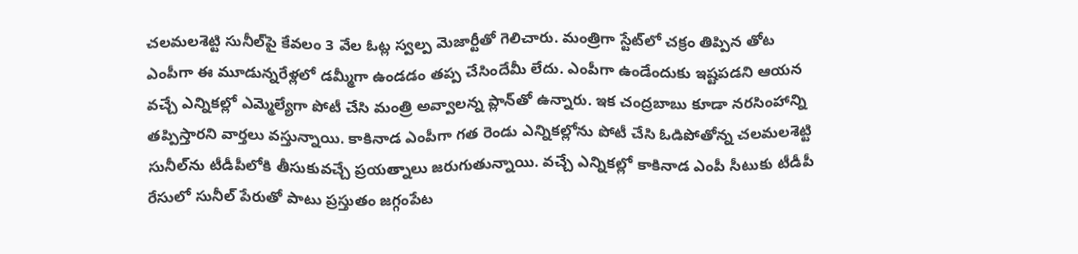చ‌ల‌మ‌ల‌శెట్టి సునీల్‌పై కేవ‌లం 3 వేల ఓట్ల స్వల్ప మెజార్టీతో గెలిచారు. మంత్రిగా స్టేట్‌లో చ‌క్రం తిప్పిన తోట ఎంపీగా ఈ మూడున్నరేళ్ల‌లో డ‌మ్మీగా ఉండడం త‌ప్ప చేసిందేమీ లేదు. ఎంపీగా ఉండేందుకు ఇష్టప‌డ‌ని ఆయ‌న వ‌చ్చే ఎన్నిక‌ల్లో ఎమ్మెల్యేగా పోటీ చేసి మంత్రి అవ్వాల‌న్న ప్లాన్‌తో ఉన్నారు. ఇక చంద్ర‌బాబు కూడా న‌ర‌సింహాన్ని త‌ప్పిస్తార‌ని వార్తలు వ‌స్తున్నాయి. కాకినాడ ఎంపీగా గ‌త రెండు ఎన్నిక‌ల్లోను పోటీ చేసి ఓడిపోతోన్న చ‌ల‌మ‌ల‌శెట్టి సునీల్‌ను టీడీపీలోకి తీసుకువ‌చ్చే ప్రయ‌త్నాలు జ‌రుగుతున్నాయి. వ‌చ్చే ఎన్నిక‌ల్లో కాకినాడ ఎంపీ సీటుకు టీడీపీ రేసులో సునీల్ పేరుతో పాటు ప్రస్తుతం జ‌గ్గంపేట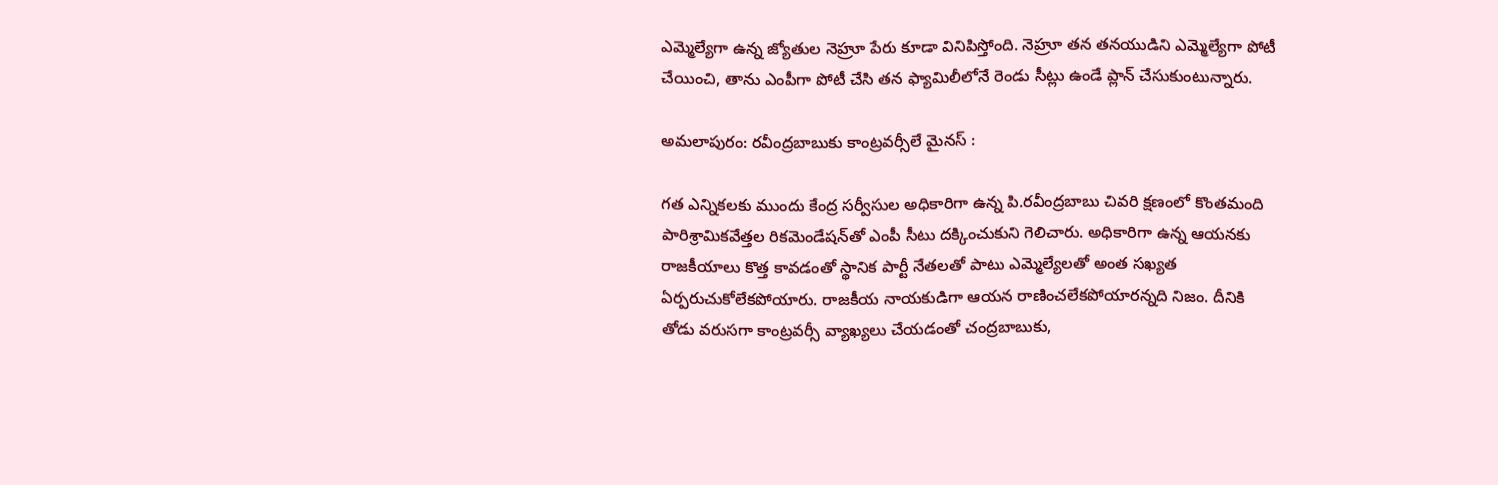ఎమ్మెల్యేగా ఉన్న జ్యోతుల నెహ్రూ పేరు కూడా వినిపిస్తోంది. నెహ్రూ త‌న త‌న‌యుడిని ఎమ్మెల్యేగా పోటీ చేయించి, తాను ఎంపీగా పోటీ చేసి త‌న ఫ్యామిలీలోనే రెండు సీట్లు ఉండే ప్లాన్ చేసుకుంటున్నారు.

అమ‌లాపురం: ర‌వీంద్రబాబుకు కాంట్రవ‌ర్సీలే మైన‌స్ :

గ‌త ఎన్నిక‌ల‌కు ముందు కేంద్ర స‌ర్వీసుల అధికారిగా ఉన్న పి.ర‌వీంద్రబాబు చివ‌రి క్షణంలో కొంత‌మంది పారిశ్రామిక‌వేత్తల రిక‌మెండేష‌న్‌తో ఎంపీ సీటు ద‌క్కించుకుని గెలిచారు. అధికారిగా ఉన్న ఆయ‌న‌కు రాజ‌కీయాలు కొత్త కావ‌డంతో స్థానిక పార్టీ నేత‌ల‌తో పాటు ఎమ్మెల్యేల‌తో అంత స‌ఖ్యత ఏర్పరుచుకోలేక‌పోయారు. రాజ‌కీయ నాయ‌కుడిగా ఆయ‌న రాణించ‌లేక‌పోయార‌న్నది నిజం. దీనికి తోడు వ‌రుస‌గా కాంట్రవ‌ర్సీ వ్యాఖ్యలు చేయ‌డంతో చంద్రబాబుకు,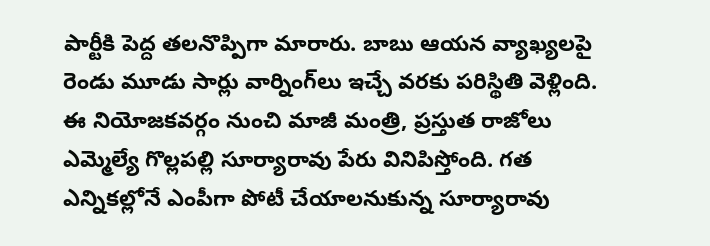పార్టీకి పెద్ద త‌ల‌నొప్పిగా మారారు. బాబు ఆయ‌న వ్యాఖ్యల‌పై రెండు మూడు సార్లు వార్నింగ్‌లు ఇచ్చే వ‌ర‌కు ప‌రిస్థితి వెళ్లింది. ఈ నియోజ‌క‌వ‌ర్గం నుంచి మాజీ మంత్రి, ప్రస్తుత రాజోలు ఎమ్మెల్యే గొల్లప‌ల్లి సూర్యారావు పేరు వినిపిస్తోంది. గ‌త ఎన్నిక‌ల్లోనే ఎంపీగా పోటీ చేయాల‌నుకున్న సూర్యారావు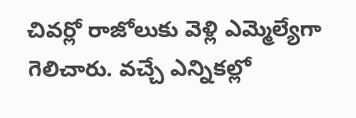చివ‌ర్లో రాజోలుకు వెళ్లి ఎమ్మెల్యేగా గెలిచారు. వ‌చ్చే ఎన్నిక‌ల్లో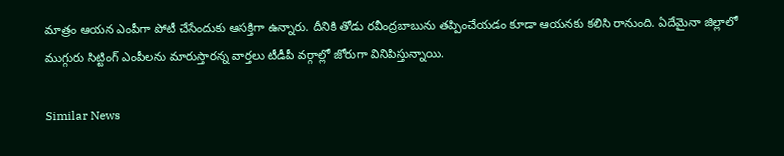మాత్రం ఆయ‌న ఎంపీగా పోటీ చేసేందుకు ఆస‌క్తిగా ఉన్నారు. దీనికి తోడు ర‌వీంద్రబాబును త‌ప్పించేయ‌డం కూడా ఆయ‌న‌కు క‌లిసి రానుంది. ఏదేమైనా జిల్లాలో ముగ్గురు సిట్టింగ్ ఎంపీల‌ను మారుస్తార‌న్న వార్తలు టీడీపీ వ‌ర్గాల్లో జోరుగా వినిపిస్తున్నాయి.

Similar News